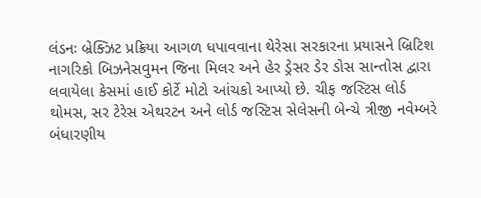લંડનઃ બ્રેક્ઝિટ પ્રક્રિયા આગળ ધપાવવાના થેરેસા સરકારના પ્રયાસને બ્રિટિશ નાગરિકો બિઝનેસવુમન જિના મિલર અને હેર ડ્રેસર ડેર ડોસ સાન્તોસ દ્વારા લવાયેલા કેસમાં હાઈ કોર્ટે મોટો આંચકો આપ્યો છે. ચીફ જસ્ટિસ લોર્ડ થોમસ, સર ટેરેસ એથરટન અને લોર્ડ જસ્ટિસ સેલેસની બેન્ચે ત્રીજી નવેમ્બરે બંધારણીય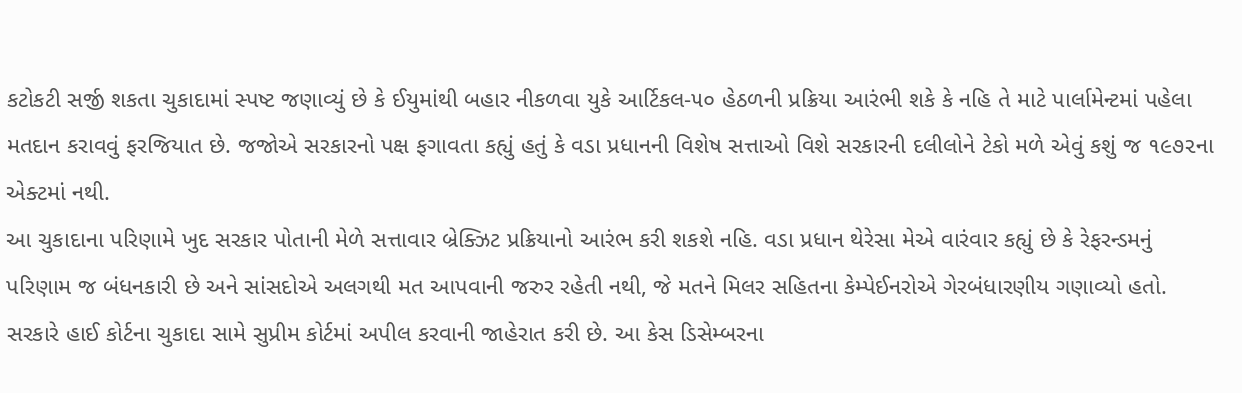કટોકટી સર્જી શકતા ચુકાદામાં સ્પષ્ટ જણાવ્યું છે કે ઈયુમાંથી બહાર નીકળવા યુકે આર્ટિકલ-૫૦ હેઠળની પ્રક્રિયા આરંભી શકે કે નહિ તે માટે પાર્લામેન્ટમાં પહેલા મતદાન કરાવવું ફરજિયાત છે. જજોએ સરકારનો પક્ષ ફગાવતા કહ્યું હતું કે વડા પ્રધાનની વિશેષ સત્તાઓ વિશે સરકારની દલીલોને ટેકો મળે એવું કશું જ ૧૯૭૨ના એક્ટમાં નથી.
આ ચુકાદાના પરિણામે ખુદ સરકાર પોતાની મેળે સત્તાવાર બ્રેક્ઝિટ પ્રક્રિયાનો આરંભ કરી શકશે નહિ. વડા પ્રધાન થેરેસા મેએ વારંવાર કહ્યું છે કે રેફરન્ડમનું પરિણામ જ બંધનકારી છે અને સાંસદોએ અલગથી મત આપવાની જરુર રહેતી નથી, જે મતને મિલર સહિતના કેમ્પેઈનરોએ ગેરબંધારણીય ગણાવ્યો હતો. સરકારે હાઈ કોર્ટના ચુકાદા સામે સુપ્રીમ કોર્ટમાં અપીલ કરવાની જાહેરાત કરી છે. આ કેસ ડિસેમ્બરના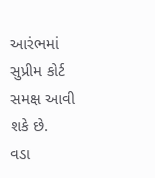આરંભમાં સુપ્રીમ કોર્ટ સમક્ષ આવી શકે છે.
વડા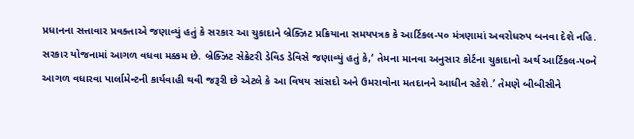પ્રધાનના સત્તાવાર પ્રવક્તાએ જણાવ્યું હતું કે સરકાર આ ચુકાદાને બ્રેક્ઝિટ પ્રક્રિયાના સમયપત્રક કે આર્ટિકલ-૫૦ મંત્રણામાં અવરોધરુપ બનવા દેશે નહિ. સરકાર યોજનામાં આગળ વધવા મક્કમ છે. બ્રેક્ઝિટ સેક્રેટરી ડેવિડ ડેવિસે જણાવ્યું હતું કે,‘ તેમના માનવા અનુસાર કોર્ટના ચુકાદાનો અર્થ આર્ટિકલ-૫૦ને આગળ વધારવા પાર્લામેન્ટની કાર્યવાહી થવી જરૂરી છે એટલે કે આ વિષય સાંસદો અને ઉમરાવોના મતદાનને આધીન રહેશે.’ તેમણે બીબીસીને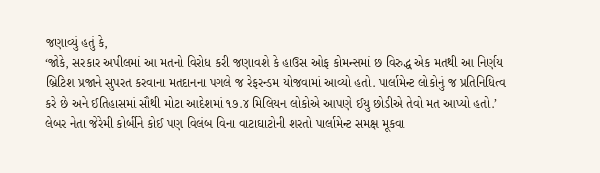જણાવ્યું હતું કે,
‘જોકે, સરકાર અપીલમાં આ મતનો વિરોધ કરી જણાવશે કે હાઉસ ઓફ કોમન્સમાં છ વિરુદ્ધ એક મતથી આ નિર્ણય બ્રિટિશ પ્રજાને સુપરત કરવાના મતદાનના પગલે જ રેફરન્ડમ યોજવામાં આવ્યો હતો. પાર્લામેન્ટ લોકોનું જ પ્રતિનિધિત્વ કરે છે અને ઈતિહાસમાં સૌથી મોટા આદેશમાં ૧૭.૪ મિલિયન લોકોએ આપણે ઈયુ છોડીએ તેવો મત આપ્યો હતો.’
લેબર નેતા જેરેમી કોર્બીને કોઈ પણ વિલંબ વિના વાટાઘાટોની શરતો પાર્લામેન્ટ સમક્ષ મૂકવા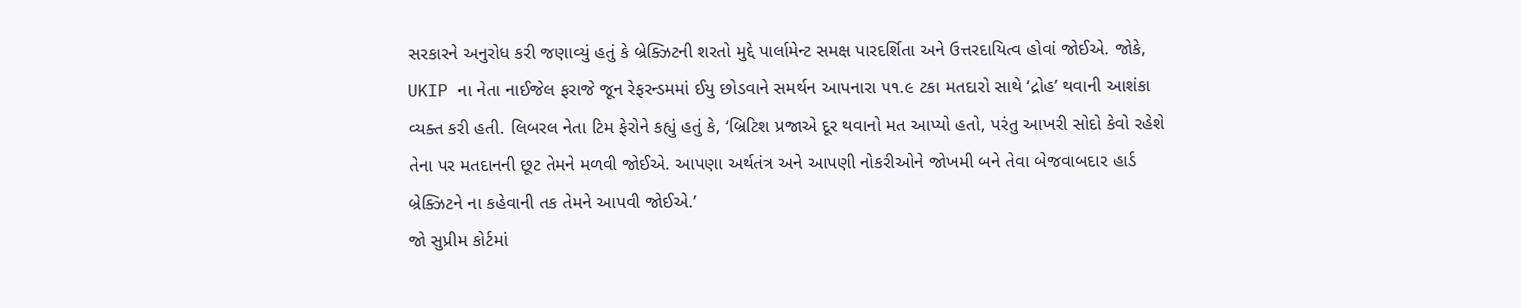સરકારને અનુરોધ કરી જણાવ્યું હતું કે બ્રેક્ઝિટની શરતો મુદ્દે પાર્લામેન્ટ સમક્ષ પારદર્શિતા અને ઉત્તરદાયિત્વ હોવાં જોઈએ. જોકે, UKIP ના નેતા નાઈજેલ ફરાજે જૂન રેફરન્ડમમાં ઈયુ છોડવાને સમર્થન આપનારા ૫૧.૯ ટકા મતદારો સાથે ‘દ્રોહ’ થવાની આશંકા વ્યક્ત કરી હતી. લિબરલ નેતા ટિમ ફેરોને કહ્યું હતું કે, ‘બ્રિટિશ પ્રજાએ દૂર થવાનો મત આપ્યો હતો, પરંતુ આખરી સોદો કેવો રહેશે તેના પર મતદાનની છૂટ તેમને મળવી જોઈએ. આપણા અર્થતંત્ર અને આપણી નોકરીઓને જોખમી બને તેવા બેજવાબદાર હાર્ડ બ્રેક્ઝિટને ના કહેવાની તક તેમને આપવી જોઈએ.’
જો સુપ્રીમ કોર્ટમાં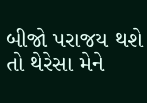બીજો પરાજય થશે તો થેરેસા મેને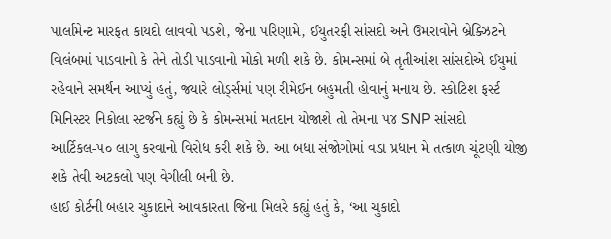પાર્લામેન્ટ મારફત કાયદો લાવવો પડશે, જેના પરિણામે, ઈયુતરફી સાંસદો અને ઉમરાવોને બ્રેક્ઝિટને વિલંબમાં પાડવાનો કે તેને તોડી પાડવાનો મોકો મળી શકે છે. કોમન્સમાં બે તૃતીઆંશ સાંસદોએ ઈયુમાં રહેવાને સમર્થન આપ્યું હતું, જ્યારે લોર્ડ્સમાં પણ રીમેઈન બહુમતી હોવાનું મનાય છે. સ્કોટિશ ફર્સ્ટ મિનિસ્ટર નિકોલા સ્ટર્જને કહ્યું છે કે કોમન્સમાં મતદાન યોજાશે તો તેમના ૫૪ SNP સાંસદો આર્ટિકલ-૫૦ લાગુ કરવાનો વિરોધ કરી શકે છે. આ બધા સંજોગોમાં વડા પ્રધાન મે તત્કાળ ચૂંટણી યોજી શકે તેવી અટકલો પણ વેગીલી બની છે.
હાઈ કોર્ટની બહાર ચુકાદાને આવકારતા જિના મિલરે કહ્યું હતું કે, ‘આ ચુકાદો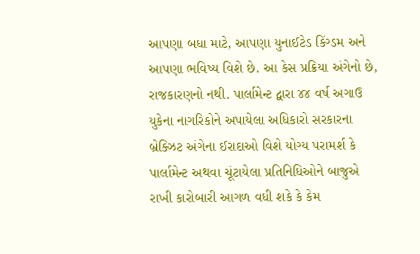આપણા બધા માટે, આપણા યુનાઈટેડ કિંગ્ડમ અને આપણા ભવિષ્ય વિશે છે. આ કેસ પ્રક્રિયા અંગેનો છે, રાજકારણનો નથી. પાર્લામેન્ટ દ્વારા ૪૪ વર્ષ અગાઉ યુકેના નાગરિકોને અપાયેલા અધિકારો સરકારના બ્રેક્ઝિટ અંગેના ઈરાદાઓ વિશે યોગ્ય પરામર્શ કે પાર્લામેન્ટ અથવા ચૂંટાયેલા પ્રતિનિધિઓને બાજુએ રાખી કારોબારી આગળ વધી શકે કે કેમ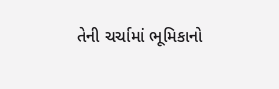તેની ચર્ચામાં ભૂમિકાનો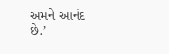અમને આનંદ છે.’